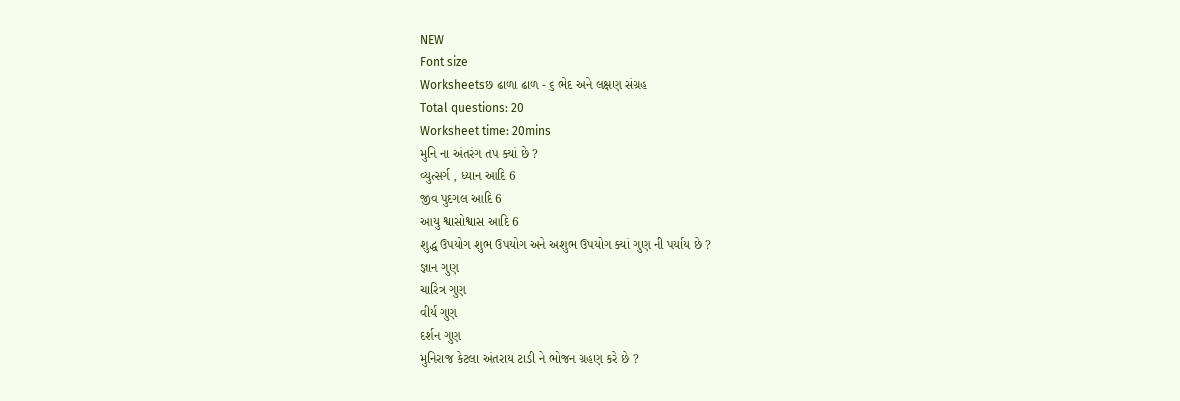NEW
Font size
Worksheetsછ ઢાળા ઢાળ - ૬ ભેદ અને લક્ષણ સંગ્રહ
Total questions: 20
Worksheet time: 20mins
મુનિ ના અંતરંગ તપ ક્યાં છે ?
વ્યુત્સર્ગ , ધ્યાન આદિ 6
જીવ પુદગલ આદિ 6
આયુ શ્વાસોશ્વાસ આદિ 6
શુદ્ધ ઉપયોગ શુભ ઉપયોગ અને અશુભ ઉપયોગ ક્યાં ગુણ ની પર્યાય છે ?
જ્ઞાન ગુણ
ચારિત્ર ગુણ
વીર્ય ગુણ
દર્શન ગુણ
મુનિરાજ કેટલા અંતરાય ટાડી ને ભોજન ગ્રહણ કરે છે ?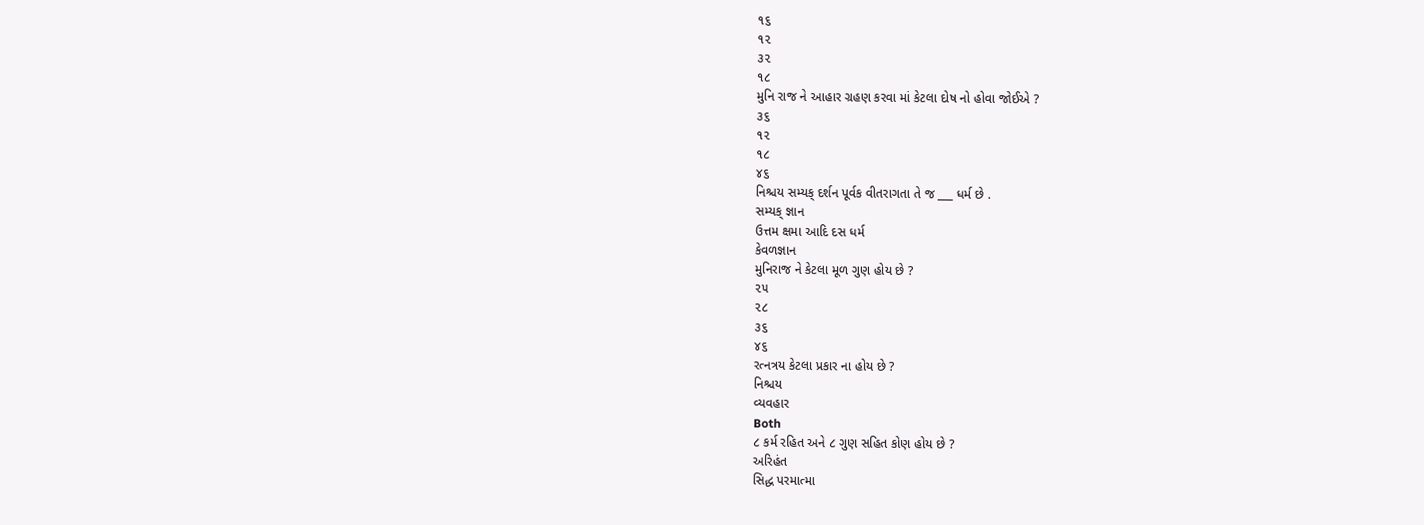૧૬
૧૨
૩૨
૧૮
મુનિ રાજ ને આહાર ગ્રહણ કરવા માં કેટલા દોષ નો હોવા જોઈએ ?
૩૬
૧૨
૧૮
૪૬
નિશ્ચય સમ્યક્ દર્શન પૂર્વક વીતરાગતા તે જ ___ ધર્મ છે .
સમ્યક્ જ્ઞાન
ઉત્તમ ક્ષમા આદિ દસ ધર્મ
કેવળજ્ઞાન
મુનિરાજ ને કેટલા મૂળ ગુણ હોય છે ?
૨૫
૨૮
૩૬
૪૬
રત્નત્રય કેટલા પ્રકાર ના હોય છે ?
નિશ્ચય
વ્યવહાર
Both
૮ કર્મ રહિત અને ૮ ગુણ સહિત કોણ હોય છે ?
અરિહંત
સિદ્ધ પરમાત્મા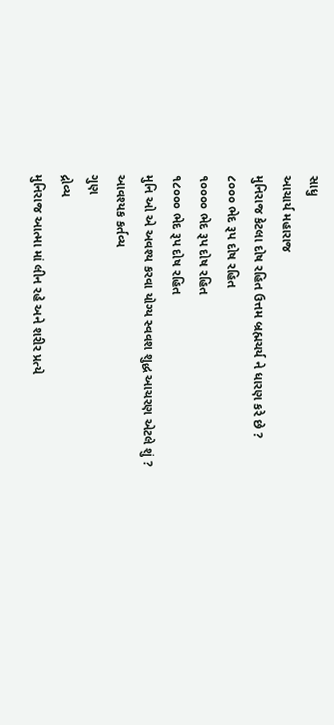સાધુ
આચાર્ય મહારાજ
મુનિરાજ કેટલા દોષ રહિત ઉત્તમ બ્રહ્મચર્ય ને ધારણ કરે છે ?
૮૦૦૦ ભેદ રૂપ દોષ રહિત
૧૦૦૦૦ ભેદ રૂપ દોષ રહિત
૧૮૦૦૦ ભેદ રૂપ દોષ રહિત
મુનિ ઓ એ અવશ્ય કરવા યોગ્ય સ્વવશ શુદ્ધ આચરણ એટલે શું ?
આવશ્યક કર્તવ્ય
ગુણ
દ્રોવ્ય
મુનિરાજ આત્મા માં લીન રહે અને શરીર પ્રત્યે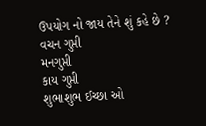ઉપયોગ નો જાય તેને શું કહે છે ?
વચન ગુપ્તી
મનગુપ્તી
કાય ગુપ્તી
શુભાશુભ ઈચ્છા ઓ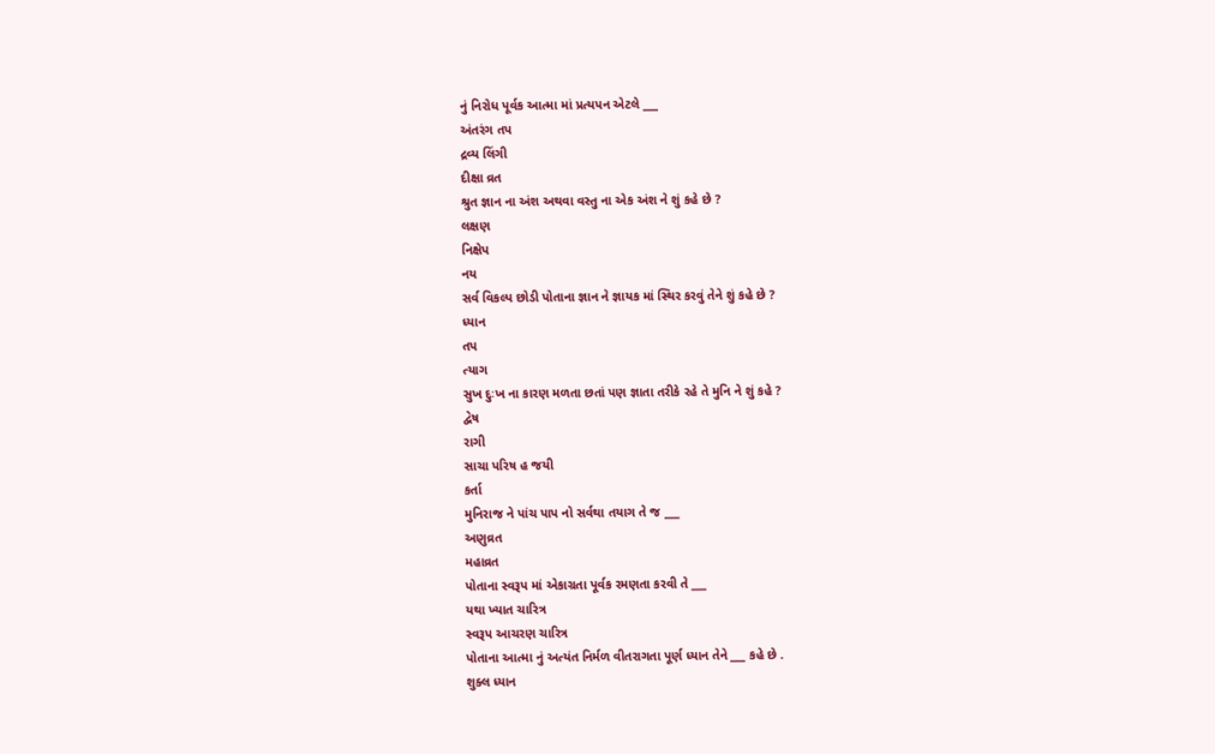નું નિરોધ પૂર્વક આત્મા માં પ્રત્યપન એટલે ___
અંતરંગ તપ
દ્રવ્ય લિંગી
દીક્ષા વ્રત
શ્રુત જ્ઞાન ના અંશ અથવા વસ્તુ ના એક અંશ ને શું કહે છે ?
લક્ષણ
નિક્ષેપ
નય
સર્વ વિકલ્પ છોડી પોતાના જ્ઞાન ને જ્ઞાયક માં સ્થિર કરવું તેને શું કહે છે ?
ધ્યાન
તપ
ત્યાગ
સુખ દુઃખ ના કારણ મળતા છતાં પણ જ્ઞાતા તરીકે રહે તે મુનિ ને શું કહે ?
દ્વેષ
રાગી
સાચા પરિષ હ જયી
કર્તા
મુનિરાજ ને પાંચ પાપ નો સર્વથા તયાગ તે જ ___
અણુવ્રત
મહાવ્રત
પોતાના સ્વરૂપ માં એકાગ્રતા પૂર્વક રમણતા કરવી તે ___
યથા ખ્યાત ચારિત્ર
સ્વરૂપ આચરણ ચારિત્ર
પોતાના આત્મા નું અત્યંત નિર્મળ વીતરાગતા પૂર્ણ ધ્યાન તેને ___ કહે છે .
શુક્લ ધ્યાન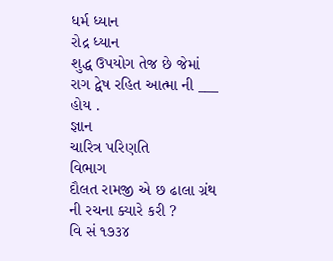ધર્મ ધ્યાન
રોદ્ર ધ્યાન
શુદ્ધ ઉપયોગ તેજ છે જેમાં રાગ દ્વેષ રહિત આત્મા ની ___ હોય .
જ્ઞાન
ચારિત્ર પરિણતિ
વિભાગ
દૌલત રામજી એ છ ઢાલા ગ્રંથ ની રચના ક્યારે કરી ?
વિ સં ૧૭૩૪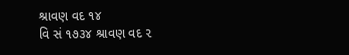શ્રાવણ વદ ૧૪
વિ સં ૧૭૩૪ શ્રાવણ વદ ૨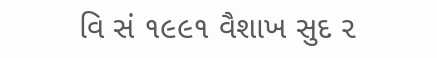વિ સં ૧૯૯૧ વૈશાખ સુદ ૨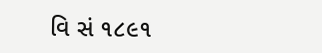વિ સં ૧૮૯૧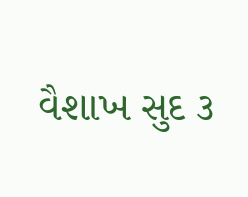વૈશાખ સુદ ૩